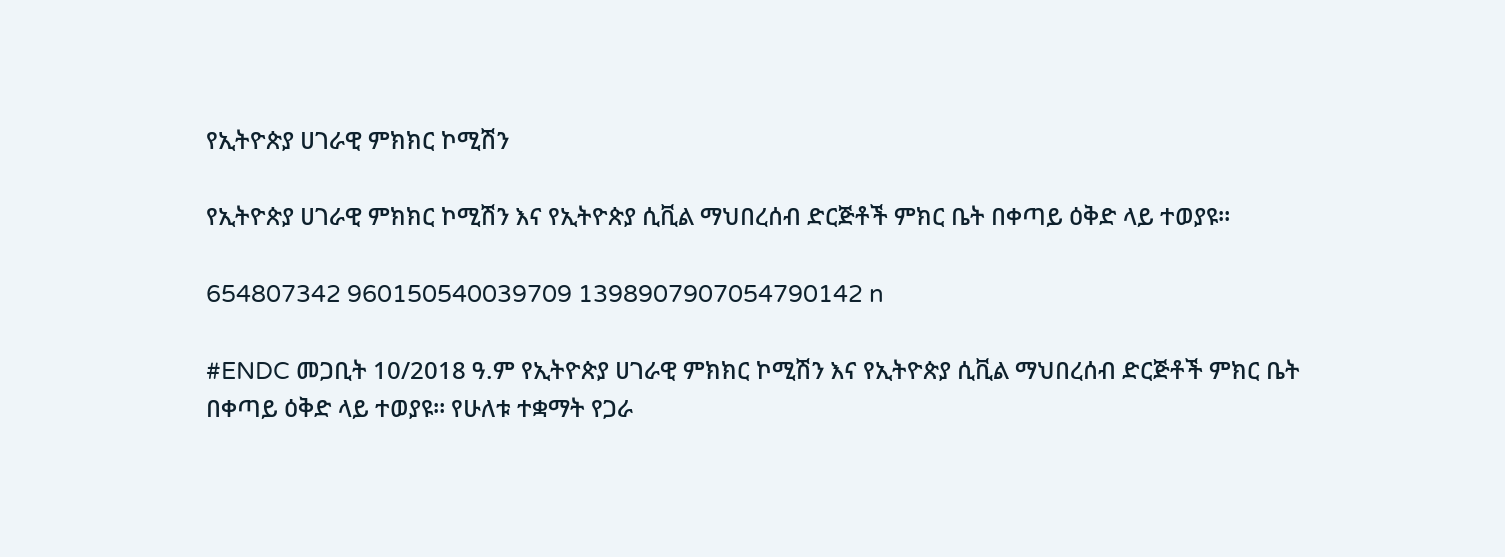የኢትዮጵያ ሀገራዊ ምክክር ኮሚሽን

የኢትዮጵያ ሀገራዊ ምክክር ኮሚሽን እና የኢትዮጵያ ሲቪል ማህበረሰብ ድርጅቶች ምክር ቤት በቀጣይ ዕቅድ ላይ ተወያዩ።

654807342 960150540039709 1398907907054790142 n

#ENDC መጋቢት 10/2018 ዓ.ም የኢትዮጵያ ሀገራዊ ምክክር ኮሚሽን እና የኢትዮጵያ ሲቪል ማህበረሰብ ድርጅቶች ምክር ቤት በቀጣይ ዕቅድ ላይ ተወያዩ። የሁለቱ ተቋማት የጋራ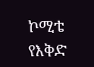ኮሚቴ የእቅድ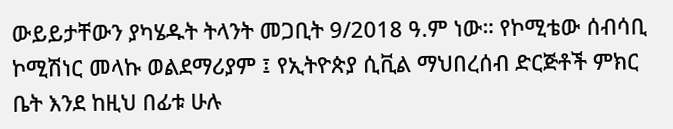ውይይታቸውን ያካሄዱት ትላንት መጋቢት 9/2018 ዓ.ም ነው። የኮሚቴው ሰብሳቢ ኮሚሽነር መላኩ ወልደማሪያም ፤ የኢትዮጵያ ሲቪል ማህበረሰብ ድርጅቶች ምክር ቤት እንደ ከዚህ በፊቱ ሁሉ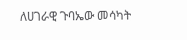ለሀገራዊ ጉባኤው መሳካት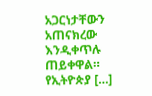አጋርነታቸውን አጠናክረው እንዲቀጥሉ ጠይቀዋል። የኢትዮጵያ […]